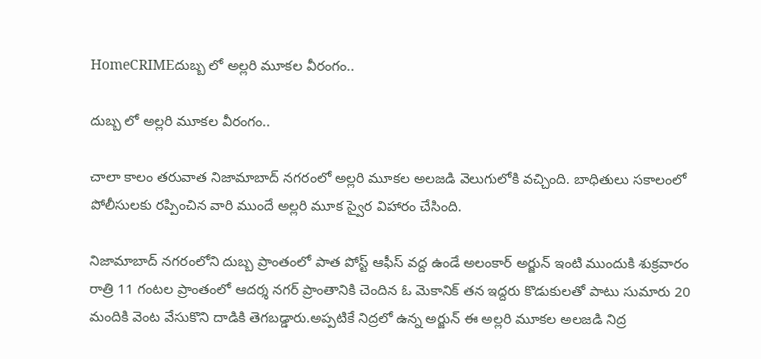HomeCRIMEదుబ్బ లో అల్లరి మూకల వీరంగం..

దుబ్బ లో అల్లరి మూకల వీరంగం..

చాలా కాలం తరువాత నిజామాబాద్ నగరంలో అల్లరి మూకల అలజడి వెలుగులోకి వచ్చింది. బాధితులు సకాలంలో పోలీసులకు రప్పించిన వారి ముందే అల్లరి మూక స్వైర విహారం చేసింది.

నిజామాబాద్ నగరంలోని దుబ్బ ప్రాంతంలో పాత పోస్ట్ ఆఫీస్ వద్ద ఉండే అలంకార్ అర్జున్ ఇంటి ముందుకి శుక్రవారం రాత్రి 11 గంటల ప్రాంతంలో ఆదర్శ నగర్ ప్రాంతానికి చెందిన ఓ మెకానిక్ తన ఇద్దరు కొడుకులతో పాటు సుమారు 20 మందికి వెంట వేసుకొని దాడికి తెగబడ్డారు.అప్పటికే నిద్రలో ఉన్న అర్జున్ ఈ అల్లరి మూకల అలజడి నిద్ర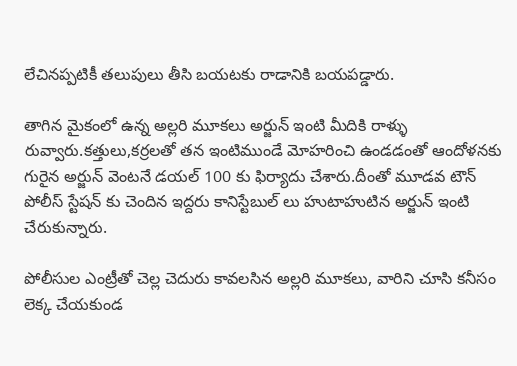లేచినప్పటికీ తలుపులు తీసి బయటకు రాడానికి బయపడ్డారు.

తాగిన మైకంలో ఉన్న అల్లరి మూకలు అర్జున్ ఇంటి మీదికి రాళ్ళు రువ్వారు.కత్తులు,కర్రలతో తన ఇంటిముండే మోహరించి ఉండడంతో ఆందోళనకు గురైన అర్జున్ వెంటనే డయల్ 100 కు ఫిర్యాదు చేశారు.దీంతో మూడవ టౌన్ పోలీస్ స్టేషన్ కు చెందిన ఇద్దరు కానిస్టేబుల్ లు హుటాహుటిన అర్జున్ ఇంటి చేరుకున్నారు.

పోలీసుల ఎంట్రీతో చెల్ల చెదురు కావలసిన అల్లరి మూకలు, వారిని చూసి కనీసం లెక్క చేయకుండ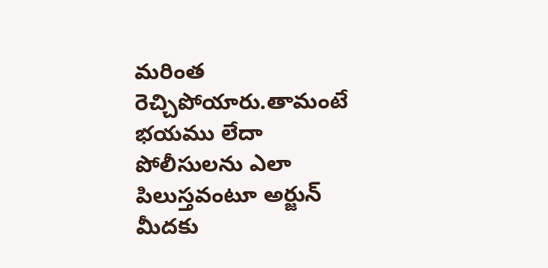మరింత రెచ్చిపోయారు.తామంటే భయము లేదా పోలీసులను ఎలా పిలుస్తవంటూ అర్జున్ మీదకు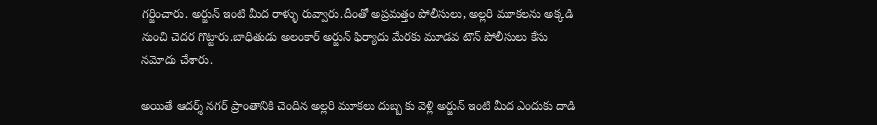గర్జించారు. అర్జున్ ఇంటి మీద రాళ్ళు రువ్వారు.దీంతో అప్రమత్తం పోలీసులు, అల్లరి మూకలను అక్కడి నుంచి చెదర గొట్టారు.బాధితుడు అలంకార్ అర్జున్ ఫిర్యాదు మేరకు మూడవ టౌన్ పోలీసులు కేసు నమోదు చేశారు.

అయితే ఆదర్శ్ నగర్ ప్రాంతానికి చెందిన అల్లరి మూకలు దుబ్బ కు వెళ్లి అర్జున్ ఇంటి మీద ఎందుకు దాడి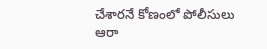చేశారనే కోణంలో పోలీసులు ఆరా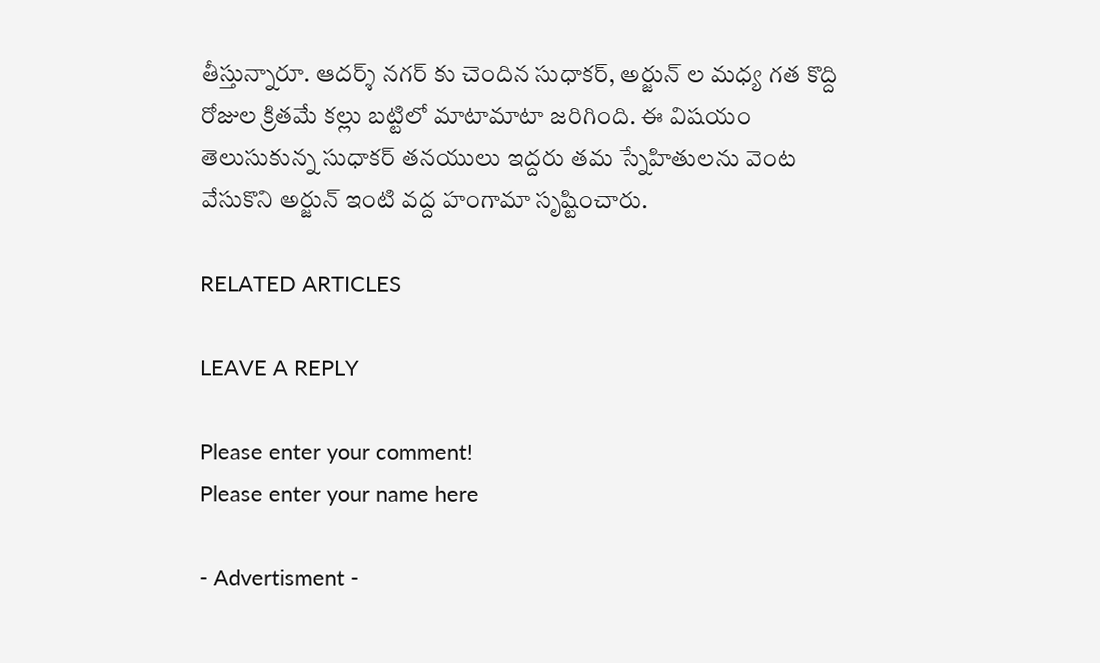తీస్తున్నారూ. ఆదర్శ్ నగర్ కు చెందిన సుధాకర్, అర్జున్ ల మధ్య గత కొద్ది రోజుల క్రితమే కల్లు బట్టిలో మాటామాటా జరిగింది. ఈ విషయం తెలుసుకున్న సుధాకర్ తనయులు ఇద్దరు తమ స్నేహితులను వెంట వేసుకొని అర్జున్ ఇంటి వద్ద హంగామా సృష్టించారు.

RELATED ARTICLES

LEAVE A REPLY

Please enter your comment!
Please enter your name here

- Advertisment -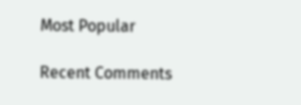Most Popular

Recent Comments